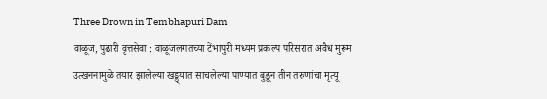Three Drown in Tembhapuri Dam
वाळूज, पुढारी वृत्तसेवा : वाळूजलगतच्या टेंभापुरी मध्यम प्रकल्प परिसरात अवैध मुरूम उत्खननामुळे तयार झालेल्या खड्ड्यात साचलेल्या पाण्यात बुडून तीन तरुणांचा मृत्यू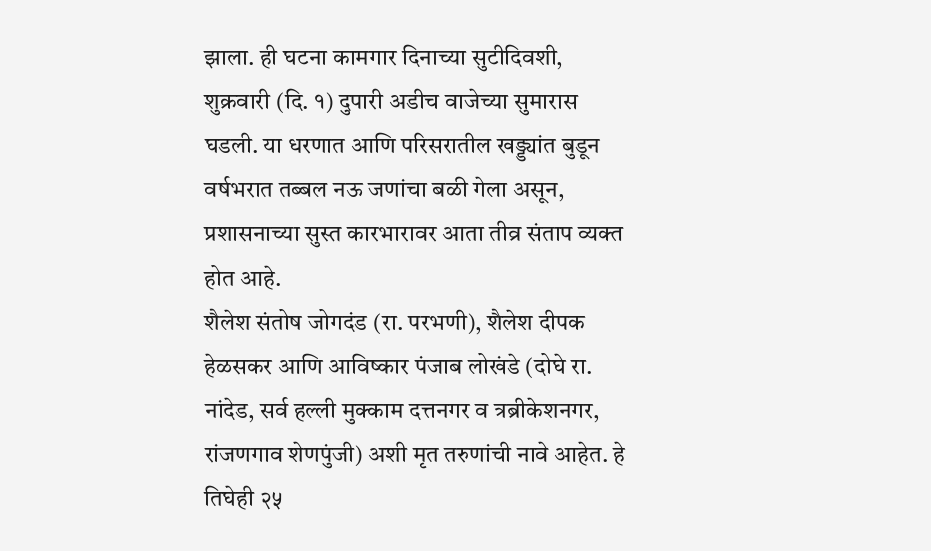झाला. ही घटना कामगार दिनाच्या सुटीदिवशी, शुक्रवारी (दि. १) दुपारी अडीच वाजेच्या सुमारास घडली. या धरणात आणि परिसरातील खड्ड्यांत बुडून वर्षभरात तब्बल नऊ जणांचा बळी गेला असून, प्रशासनाच्या सुस्त कारभारावर आता तीव्र संताप व्यक्त होत आहे.
शैलेश संतोष जोगदंड (रा. परभणी), शैलेश दीपक हेळसकर आणि आविष्कार पंजाब लोखंडे (दोघे रा. नांदेड, सर्व हल्ली मुक्काम दत्तनगर व त्रब्रीकेशनगर, रांजणगाव शेणपुंजी) अशी मृत तरुणांची नावे आहेत. हे तिघेही २५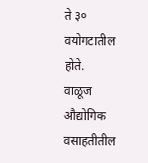ते ३० वयोगटातील होते.
वाळूज औद्योगिक वसाहतीतील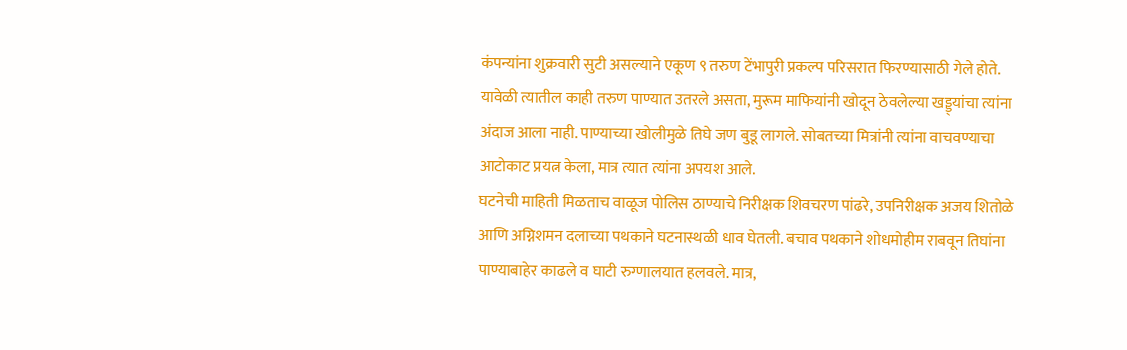कंपन्यांना शुक्रवारी सुटी असल्याने एकूण ९ तरुण टेंभापुरी प्रकल्प परिसरात फिरण्यासाठी गेले होते. यावेळी त्यातील काही तरुण पाण्यात उतरले असता, मुरूम माफियांनी खोदून ठेवलेल्या खड्ड्यांचा त्यांना अंदाज आला नाही. पाण्याच्या खोलीमुळे तिघे जण बुडू लागले. सोबतच्या मित्रांनी त्यांना वाचवण्याचा आटोकाट प्रयत्न केला, मात्र त्यात त्यांना अपयश आले.
घटनेची माहिती मिळताच वाळूज पोलिस ठाण्याचे निरीक्षक शिवचरण पांढरे, उपनिरीक्षक अजय शितोळे आणि अग्निशमन दलाच्या पथकाने घटनास्थळी धाव घेतली. बचाव पथकाने शोधमोहीम राबवून तिघांना पाण्याबाहेर काढले व घाटी रुग्णालयात हलवले. मात्र,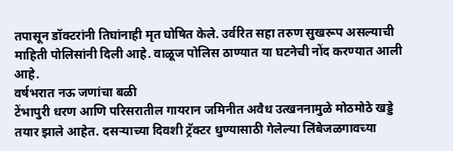तपासून डॉक्टरांनी तिघांनाही मृत घोषित केले. उर्वरित सहा तरुण सुखरूप असल्याची माहिती पोलिसांनी दिली आहे. वाळूज पोलिस ठाण्यात या घटनेची नोंद करण्यात आली आहे.
वर्षभरात नऊ जणांचा बळी
टेंभापुरी धरण आणि परिसरातील गायरान जमिनीत अवैध उत्खननामुळे मोठमोठे खड्डे तयार झाले आहेत. दसऱ्याच्या दिवशी ट्रॅक्टर धुण्यासाठी गेलेल्या लिंबेजळगावच्या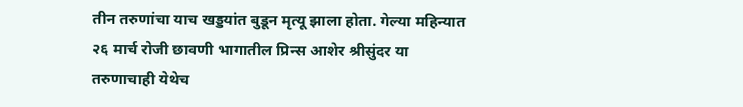तीन तरुणांचा याच खड्डयांत बुडून मृत्यू झाला होता. गेल्या महिन्यात २६ मार्च रोजी छावणी भागातील प्रिन्स आशेर श्रीसुंदर या तरुणाचाही येथेच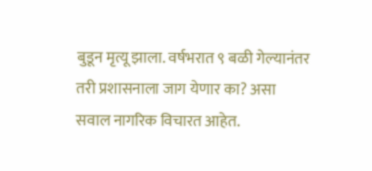बुडून मृत्यू झाला. वर्षभरात ९ बळी गेल्यानंतर तरी प्रशासनाला जाग येणार का? असा सवाल नागरिक विचारत आहेत.